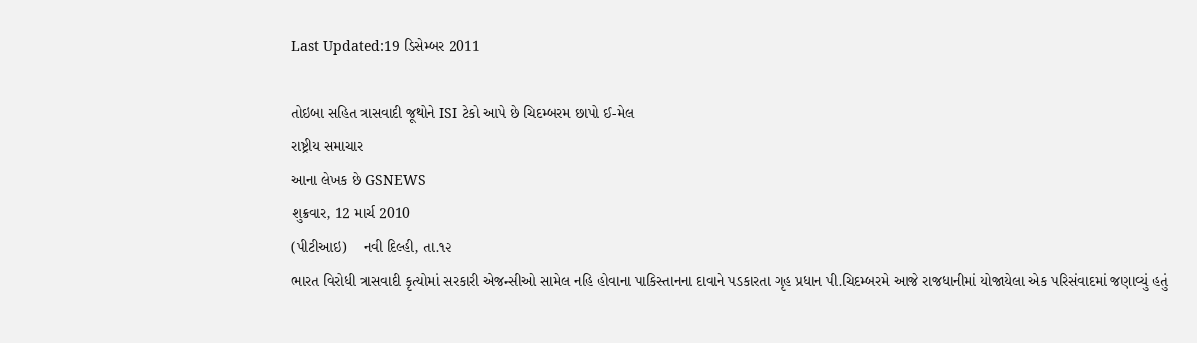Last Updated:19 ડિસેમ્બર 2011

તોઇબા સહિત ત્રાસવાદી જૂથોને ISI ટેકો આપે છે ચિદમ્બરમ છાપો ઈ-મેલ
રાષ્ટ્રીય સમાચાર
આના લેખક છે GSNEWS
શુક્રવાર, 12 માર્ચ 2010
(પીટીઆઇ)    નવી દિલ્હી, તા.૧૨
ભારત વિરોધી ત્રાસવાદી કૃત્યોમાં સરકારી એજન્સીઓ સામેલ નહિ હોવાના પાકિસ્તાનના દાવાને પડકારતા ગૃહ પ્રધાન પી.ચિદમ્બરમે આજે રાજધાનીમાં યોજાયેલા એક પરિસંવાદમાં જણાવ્યું હતું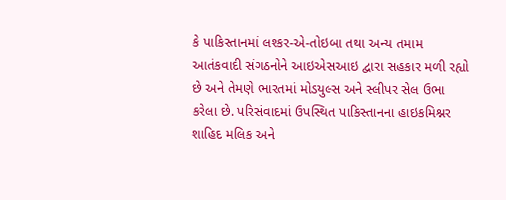કે પાકિસ્તાનમાં લશ્કર-એ-તોઇબા તથા અન્ય તમામ આતંકવાદી સંગઠનોને આઇએસઆઇ દ્વારા સહકાર મળી રહ્યો છે અને તેમણે ભારતમાં મોડયુલ્સ અને સ્લીપર સેલ ઉભા કરેલા છે. પરિસંવાદમાં ઉપસ્થિત પાકિસ્તાનના હાઇકમિશ્નર શાહિદ મલિક અને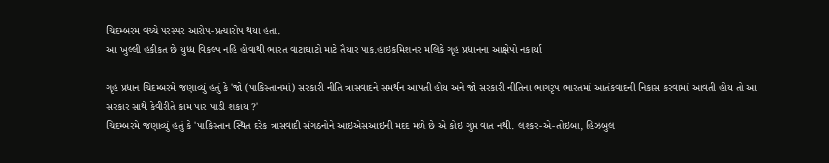ચિદમ્બરમ વચ્ચે પરસ્પર આરોપ-પ્રત્યારોપ થયા હતા.
આ ખુલ્લી હકીકત છે યુધ્ધ વિકલ્પ નહિ હોવાથી ભારત વાટાઘાટો માટે તૈયાર પાક.હાઇકમિશનર મલિકે ગૃહ પ્રધાનના આક્ષેપો નકાર્યા

ગૃહ પ્રધાન ચિદમ્બરમે જણાવ્યું હતું કે 'જો (પાકિસ્તાનમાં) સરકારી નીતિ ત્રાસવાદને સમર્થન આપતી હોય અને જો સરકારી નીતિના ભાગરૃપ ભારતમાં આતંકવાદની નિકાસ કરવામાં આવતી હોય તો આ સરકાર સાથે કેવીરીતે કામ પાર પાડી શકાય ?'
ચિદમ્બરમે જણાવ્યું હતું કે 'પાકિસ્તાન સ્થિત દરેક ત્રાસવાદી સંગઠનોને આઇએસઆઇની મદદ મળે છે એ કોઇ ગુપ્ત વાત નથી. લશ્કર-એ-તોઇબા, હિઝબુલ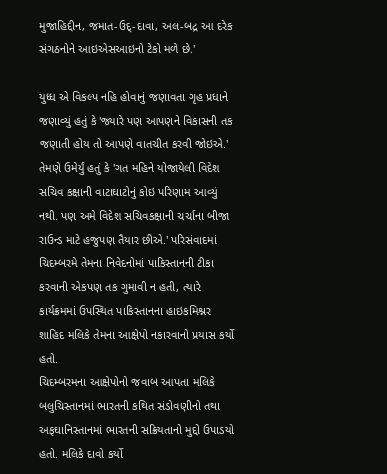મુજાહિદ્દીન, જમાત-ઉદ્-દાવા, અલ-બદ્ર આ દરેક સંગઠનોને આઇએસઆઇનો ટેકો મળે છે.'

યુધ્ધ એ વિકલ્પ નહિ હોવાનું જણાવતા ગૃહ પ્રધાને જણાવ્યું હતું કે 'જ્યારે પણ આપણને વિકાસની તક જણાતી હોય તો આપણે વાતચીત કરવી જોઇએ.' તેમણે ઉમેર્યું હતું કે 'ગત મહિને યોજાયેલી વિદેશ સચિવ કક્ષાની વાટાઘાટોનું કોઇ પરિણામ આવ્યું નથી. પણ અમે વિદેશ સચિવકક્ષાની ચર્ચાના બીજા રાઉન્ડ માટે હજુપણ તૈયાર છીએ.' પરિસંવાદમાં ચિદમ્બરમે તેમના નિવેદનોમાં પાકિસ્તાનની ટીકા કરવાની એકપણ તક ગુમાવી ન હતી, ત્યારે કાર્યક્રમમાં ઉપસ્થિત પાકિસ્તાનના હાઇકમિશ્નર શાહિદ મલિકે તેમના આક્ષેપો નકારવાનો પ્રયાસ કર્યો હતો.
ચિદમ્બરમના આક્ષેપોનો જવાબ આપતા મલિકે બલુચિસ્તાનમાં ભારતની કથિત સંડોવણીનો તથા અફઘાનિસ્તાનમાં ભારતની સક્રિયતાનો મુદ્દો ઉપાડયો હતો. મલિકે દાવો કર્યો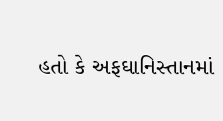હતો કે અફઘાનિસ્તાનમાં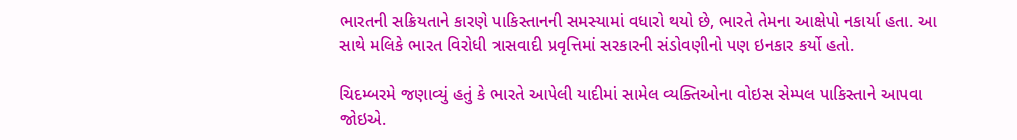ભારતની સક્રિયતાને કારણે પાકિસ્તાનની સમસ્યામાં વધારો થયો છે, ભારતે તેમના આક્ષેપો નકાર્યા હતા. આ સાથે મલિકે ભારત વિરોધી ત્રાસવાદી પ્રવૃત્તિમાં સરકારની સંડોવણીનો પણ ઇનકાર કર્યો હતો.

ચિદમ્બરમે જણાવ્યું હતું કે ભારતે આપેલી યાદીમાં સામેલ વ્યક્તિઓના વોઇસ સેમ્પલ પાકિસ્તાને આપવા જોઇએ.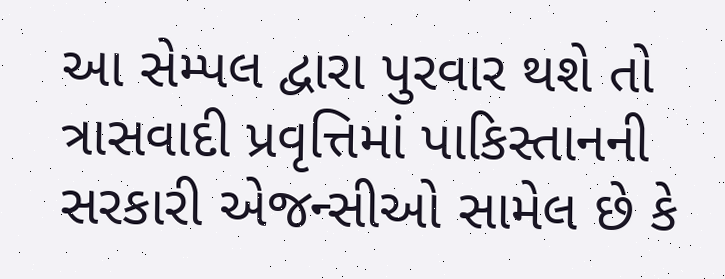આ સેમ્પલ દ્વારા પુરવાર થશે તો ત્રાસવાદી પ્રવૃત્તિમાં પાકિસ્તાનની સરકારી એજન્સીઓ સામેલ છે કે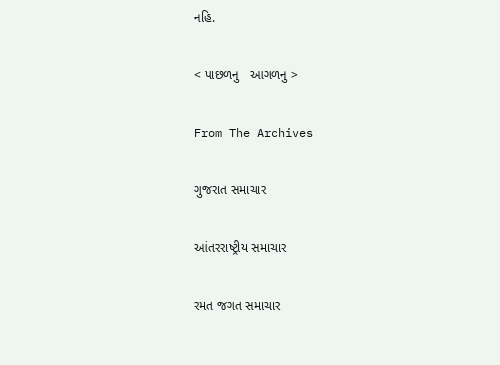નહિ.

< પાછળનુ   આગળનુ >

From The Archives

ગુજરાત સમાચાર

આંતરરાષ્ટ્રીય સમાચાર

રમત જગત સમાચાર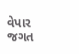વેપાર જગત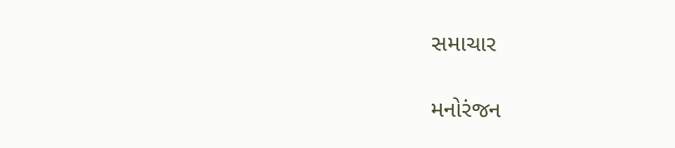સમાચાર

મનોરંજન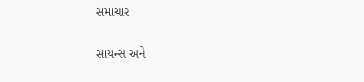સમાચાર

સાયન્સ અને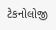ટેકનોલોજી